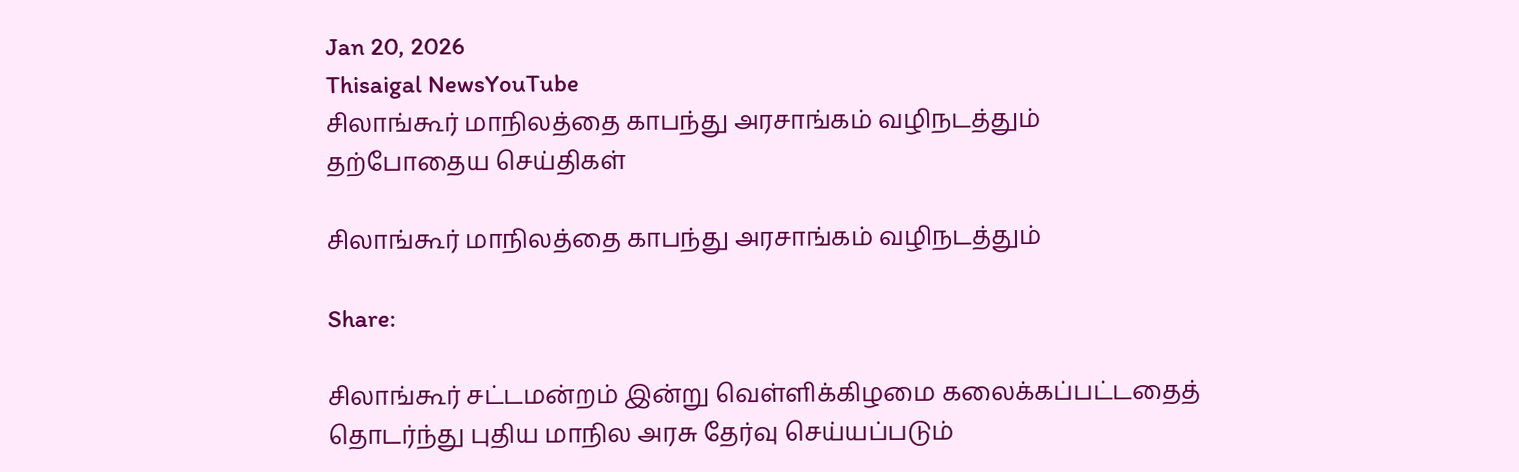Jan 20, 2026
Thisaigal NewsYouTube
சிலாங்கூர் மாநிலத்தை காபந்து அரசாங்கம் வழிநடத்தும்
தற்போதைய செய்திகள்

சிலாங்கூர் மாநிலத்தை காபந்து அரசாங்கம் வழிநடத்தும்

Share:

சிலாங்கூர் சட்டமன்றம் இன்று வெள்ளிக்கிழமை கலைக்கப்பட்டதைத் தொடர்ந்து புதிய மாநில அரசு தேர்வு செய்யப்படும்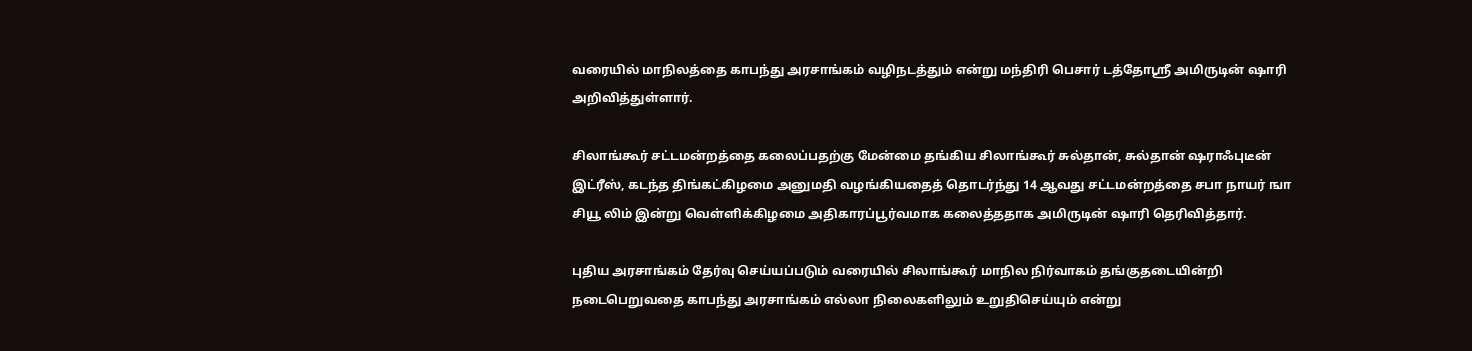வரையில் மாநிலத்தை காபந்து அரசாங்கம் வழிநடத்தும் என்று மந்திரி பெசார் டத்தோஸ்ரீ அமிருடின் ஷாரி அறிவித்துள்ளார்.

சிலாங்கூர் சட்டமன்றத்தை கலைப்பதற்கு மேன்மை தங்கிய சிலாங்கூர் சுல்தான், சுல்தான் ஷராஃபுடீன் இட்ரீஸ், கடந்த திங்கட்கிழமை அனுமதி வழங்கியதைத் தொடர்ந்து 14 ஆவது சட்டமன்றத்தை சபா நாயர் ஙா சியூ லிம் இன்று வெள்ளிக்கிழமை அதிகாரப்பூர்வமாக கலைத்ததாக அமிருடின் ஷாரி தெரிவித்தார்.

புதிய அரசாங்கம் தேர்வு செய்யப்படும் வரையில் சிலாங்கூர் மாநில நிர்வாகம் தங்குதடையின்றி நடைபெறுவதை காபந்து அரசாங்கம் எல்லா நிலைகளிலும் உறுதிசெய்யும் என்று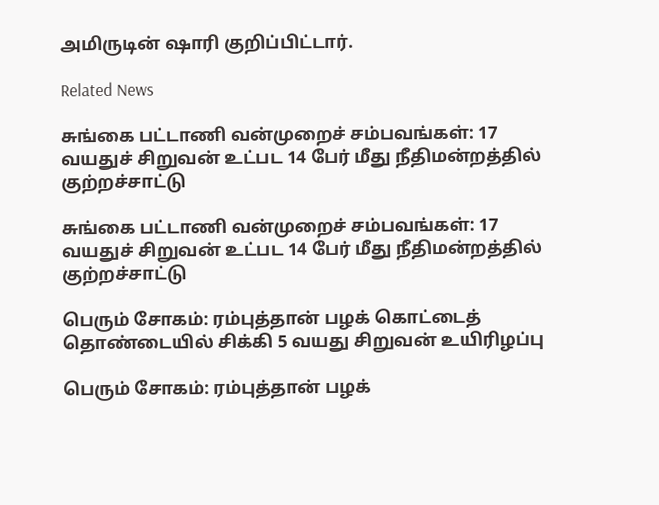அமிருடின் ஷாரி குறிப்பிட்டார்.

Related News

சுங்கை பட்டாணி வன்முறைச் சம்பவங்கள்: 17 வயதுச் சிறுவன் உட்பட 14 பேர் மீது நீதிமன்றத்தில் குற்றச்சாட்டு

சுங்கை பட்டாணி வன்முறைச் சம்பவங்கள்: 17 வயதுச் சிறுவன் உட்பட 14 பேர் மீது நீதிமன்றத்தில் குற்றச்சாட்டு

பெரும் சோகம்: ரம்புத்தான் பழக் கொட்டைத் தொண்டையில் சிக்கி 5 வயது சிறுவன் உயிரிழப்பு

பெரும் சோகம்: ரம்புத்தான் பழக்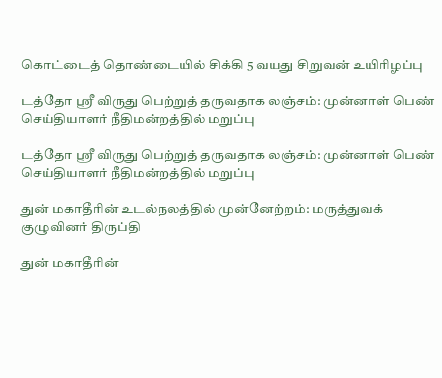கொட்டைத் தொண்டையில் சிக்கி 5 வயது சிறுவன் உயிரிழப்பு

டத்தோ ஸ்ரீ விருது பெற்றுத் தருவதாக லஞ்சம்: முன்னாள் பெண் செய்தியாளர் நீதிமன்றத்தில் மறுப்பு

டத்தோ ஸ்ரீ விருது பெற்றுத் தருவதாக லஞ்சம்: முன்னாள் பெண் செய்தியாளர் நீதிமன்றத்தில் மறுப்பு

துன் மகாதீரின் உடல்நலத்தில் முன்னேற்றம்: மருத்துவக் குழுவினர் திருப்தி

துன் மகாதீரின்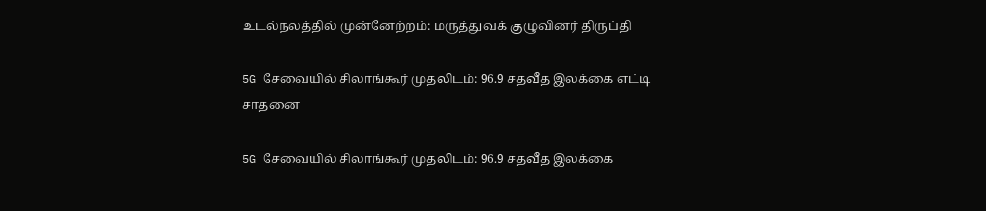உடல்நலத்தில் முன்னேற்றம்: மருத்துவக் குழுவினர் திருப்தி

5G சேவையில் சிலாங்கூர் முதலிடம்: 96.9 சதவீத இலக்கை எட்டி சாதனை

5G சேவையில் சிலாங்கூர் முதலிடம்: 96.9 சதவீத இலக்கை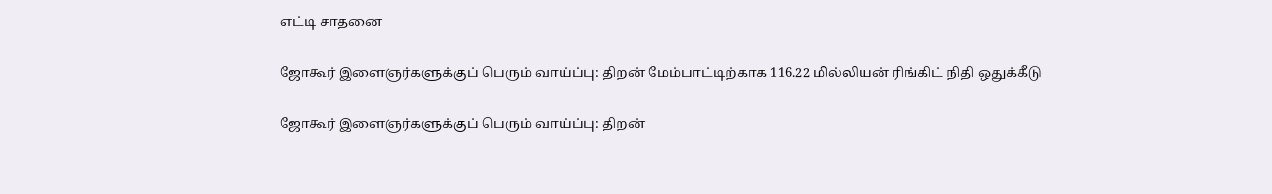எட்டி சாதனை

ஜோகூர் இளைஞர்களுக்குப் பெரும் வாய்ப்பு: திறன் மேம்பாட்டிற்காக 116.22 மில்லியன் ரிங்கிட் நிதி ஒதுக்கீடு

ஜோகூர் இளைஞர்களுக்குப் பெரும் வாய்ப்பு: திறன்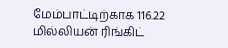மேம்பாட்டிற்காக 116.22 மில்லியன் ரிங்கிட்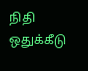நிதி ஒதுக்கீடு